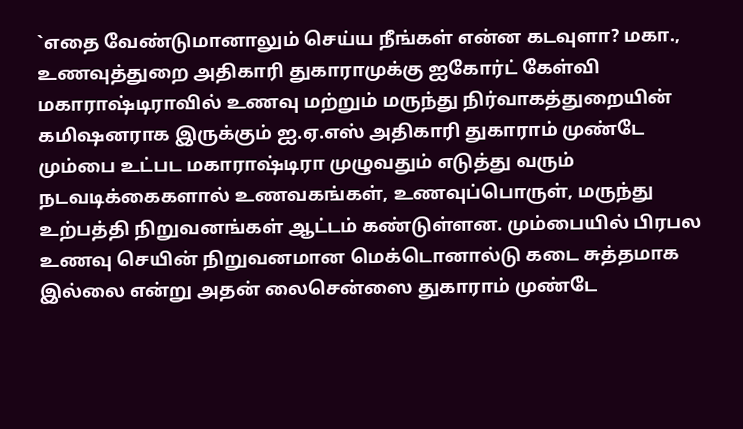`எதை வேண்டுமானாலும் செய்ய நீங்கள் என்ன கடவுளா? மகா., உணவுத்துறை அதிகாரி துகாராமுக்கு ஐகோர்ட் கேள்வி
மகாராஷ்டிராவில் உணவு மற்றும் மருந்து நிர்வாகத்துறையின் கமிஷனராக இருக்கும் ஐ.ஏ.எஸ் அதிகாரி துகாராம் முண்டே மும்பை உட்பட மகாராஷ்டிரா முழுவதும் எடுத்து வரும் நடவடிக்கைகளால் உணவகங்கள், உணவுப்பொருள், மருந்து உற்பத்தி நிறுவனங்கள் ஆட்டம் கண்டுள்ளன. மும்பையில் பிரபல உணவு செயின் நிறுவனமான மெக்டொனால்டு கடை சுத்தமாக இல்லை என்று அதன் லைசென்ஸை துகாராம் முண்டே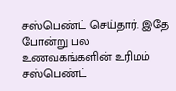சஸ்பெண்ட் செய்தார். இதே போன்று பல உணவகங்களின் உரிமம் சஸ்பெண்ட்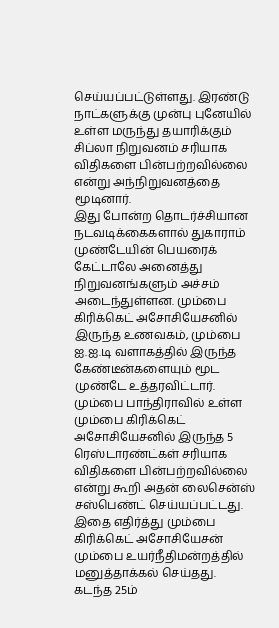செய்யப்பட்டுள்ளது. இரண்டு நாட்களுக்கு முன்பு புனேயில் உள்ள மருந்து தயாரிக்கும் சிப்லா நிறுவனம் சரியாக விதிகளை பின்பற்றவில்லை என்று அந்நிறுவனத்தை மூடினார்.
இது போன்ற தொடர்ச்சியான நடவடிக்கைகளால் துகாராம் முண்டேயின் பெயரைக் கேட்டாலே அனைத்து நிறுவனங்களும் அச்சம் அடைந்துள்ளன. மும்பை கிரிக்கெட் அசோசியேசனில் இருந்த உணவகம், மும்பை ஐ.ஐ.டி வளாகத்தில் இருந்த கேண்டீன்களையும் மூட முண்டே உத்தரவிட்டார்.
மும்பை பாந்திராவில் உள்ள மும்பை கிரிக்கெட் அசோசியேசனில் இருந்த 5 ரெஸ்டாரண்ட்கள் சரியாக விதிகளை பின்பற்றவில்லை என்று கூறி அதன் லைசென்ஸ் சஸ்பெண்ட் செய்யப்பட்டது. இதை எதிர்த்து மும்பை கிரிக்கெட் அசோசியேசன் மும்பை உயர்நீதிமன்றத்தில் மனுத்தாக்கல் செய்தது.
கடந்த 25ம்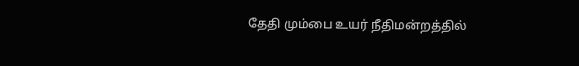தேதி மும்பை உயர் நீதிமன்றத்தில்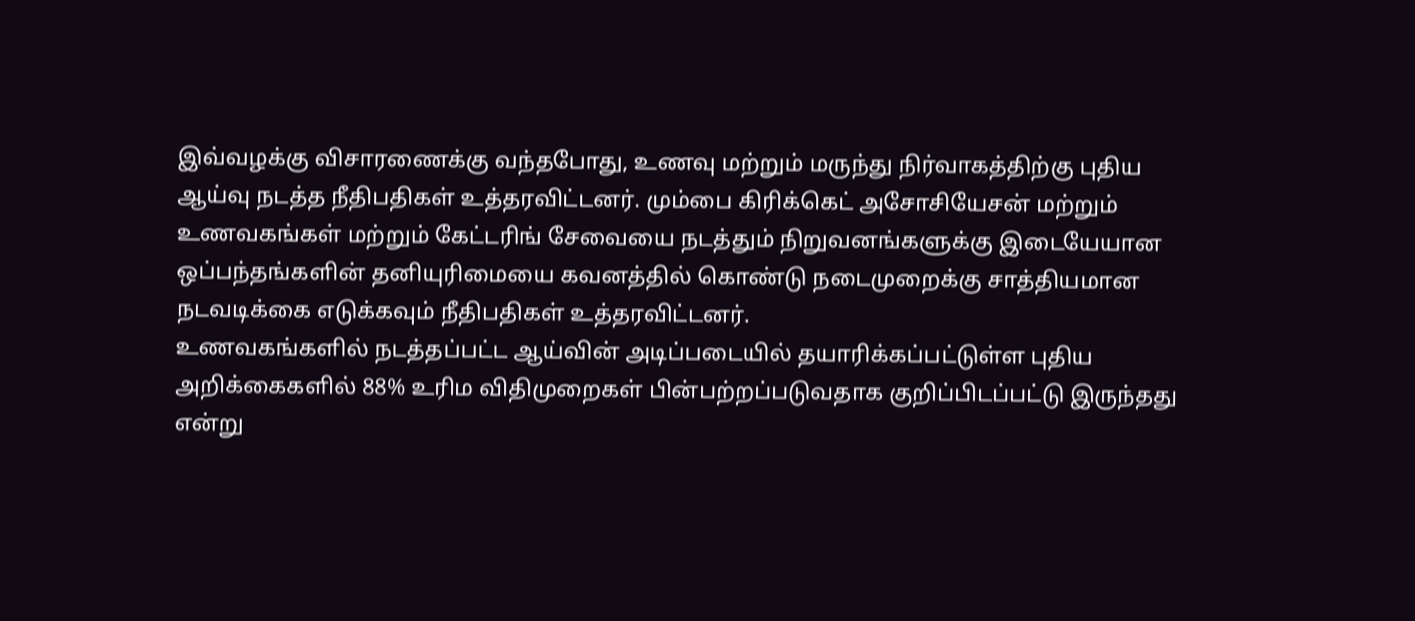இவ்வழக்கு விசாரணைக்கு வந்தபோது, உணவு மற்றும் மருந்து நிர்வாகத்திற்கு புதிய ஆய்வு நடத்த நீதிபதிகள் உத்தரவிட்டனர். மும்பை கிரிக்கெட் அசோசியேசன் மற்றும் உணவகங்கள் மற்றும் கேட்டரிங் சேவையை நடத்தும் நிறுவனங்களுக்கு இடையேயான ஒப்பந்தங்களின் தனியுரிமையை கவனத்தில் கொண்டு நடைமுறைக்கு சாத்தியமான நடவடிக்கை எடுக்கவும் நீதிபதிகள் உத்தரவிட்டனர்.
உணவகங்களில் நடத்தப்பட்ட ஆய்வின் அடிப்படையில் தயாரிக்கப்பட்டுள்ள புதிய அறிக்கைகளில் 88% உரிம விதிமுறைகள் பின்பற்றப்படுவதாக குறிப்பிடப்பட்டு இருந்தது என்று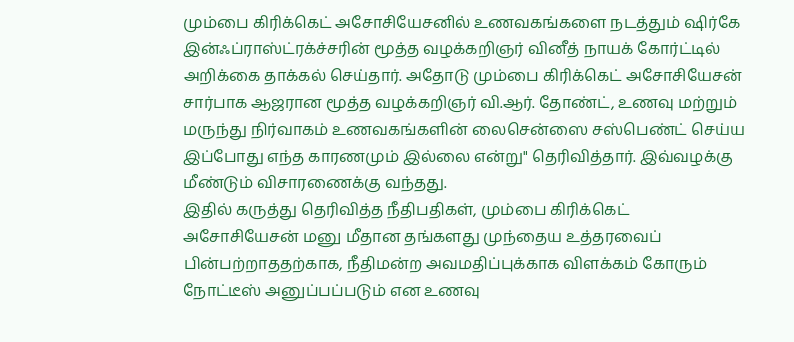மும்பை கிரிக்கெட் அசோசியேசனில் உணவகங்களை நடத்தும் ஷிர்கே இன்ஃப்ராஸ்ட்ரக்ச்சரின் மூத்த வழக்கறிஞர் வினீத் நாயக் கோர்ட்டில் அறிக்கை தாக்கல் செய்தார். அதோடு மும்பை கிரிக்கெட் அசோசியேசன் சார்பாக ஆஜரான மூத்த வழக்கறிஞர் வி.ஆர். தோண்ட், உணவு மற்றும் மருந்து நிர்வாகம் உணவகங்களின் லைசென்ஸை சஸ்பெண்ட் செய்ய இப்போது எந்த காரணமும் இல்லை என்று" தெரிவித்தார். இவ்வழக்கு மீண்டும் விசாரணைக்கு வந்தது.
இதில் கருத்து தெரிவித்த நீதிபதிகள், மும்பை கிரிக்கெட் அசோசியேசன் மனு மீதான தங்களது முந்தைய உத்தரவைப் பின்பற்றாததற்காக, நீதிமன்ற அவமதிப்புக்காக விளக்கம் கோரும் நோட்டீஸ் அனுப்பப்படும் என உணவு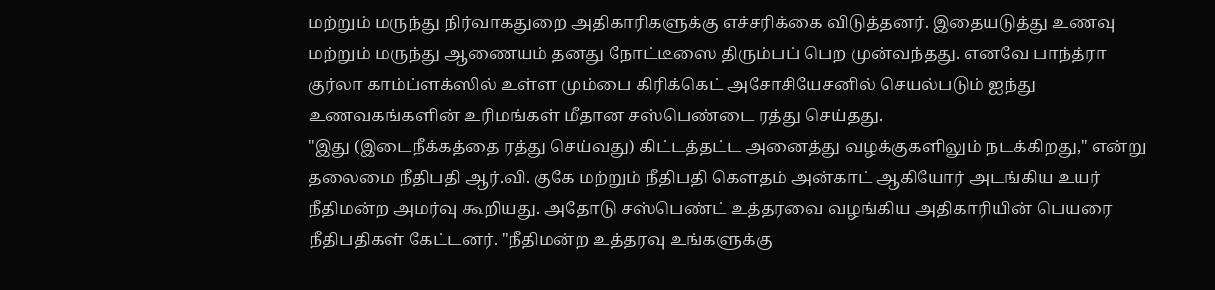மற்றும் மருந்து நிர்வாகதுறை அதிகாரிகளுக்கு எச்சரிக்கை விடுத்தனர். இதையடுத்து உணவு மற்றும் மருந்து ஆணையம் தனது நோட்டீஸை திரும்பப் பெற முன்வந்தது. எனவே பாந்த்ரா குர்லா காம்ப்ளக்ஸில் உள்ள மும்பை கிரிக்கெட் அசோசியேசனில் செயல்படும் ஐந்து உணவகங்களின் உரிமங்கள் மீதான சஸ்பெண்டை ரத்து செய்தது.
"இது (இடைநீக்கத்தை ரத்து செய்வது) கிட்டத்தட்ட அனைத்து வழக்குகளிலும் நடக்கிறது," என்று தலைமை நீதிபதி ஆர்.வி. குகே மற்றும் நீதிபதி கௌதம் அன்காட் ஆகியோர் அடங்கிய உயர் நீதிமன்ற அமர்வு கூறியது. அதோடு சஸ்பெண்ட் உத்தரவை வழங்கிய அதிகாரியின் பெயரை நீதிபதிகள் கேட்டனர். "நீதிமன்ற உத்தரவு உங்களுக்கு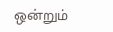ஒன்றும்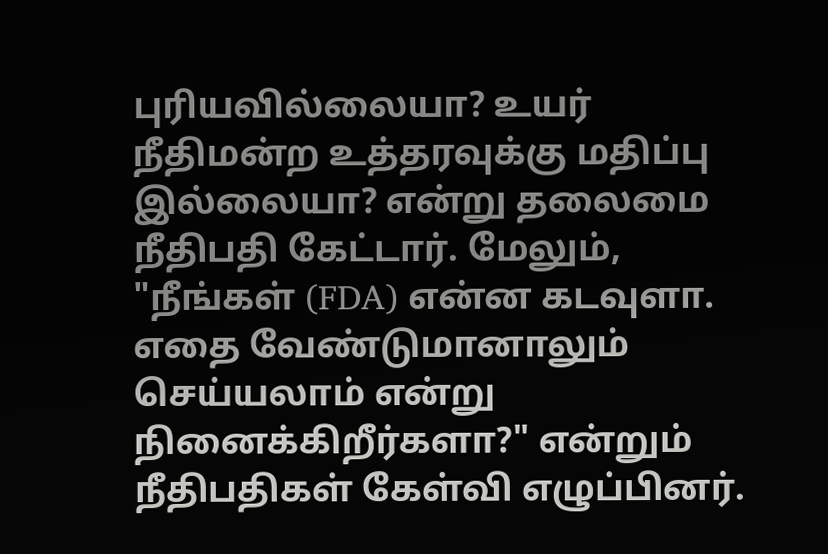புரியவில்லையா? உயர் நீதிமன்ற உத்தரவுக்கு மதிப்பு இல்லையா? என்று தலைமை நீதிபதி கேட்டார். மேலும், "நீங்கள் (FDA) என்ன கடவுளா. எதை வேண்டுமானாலும் செய்யலாம் என்று நினைக்கிறீர்களா?" என்றும் நீதிபதிகள் கேள்வி எழுப்பினர்.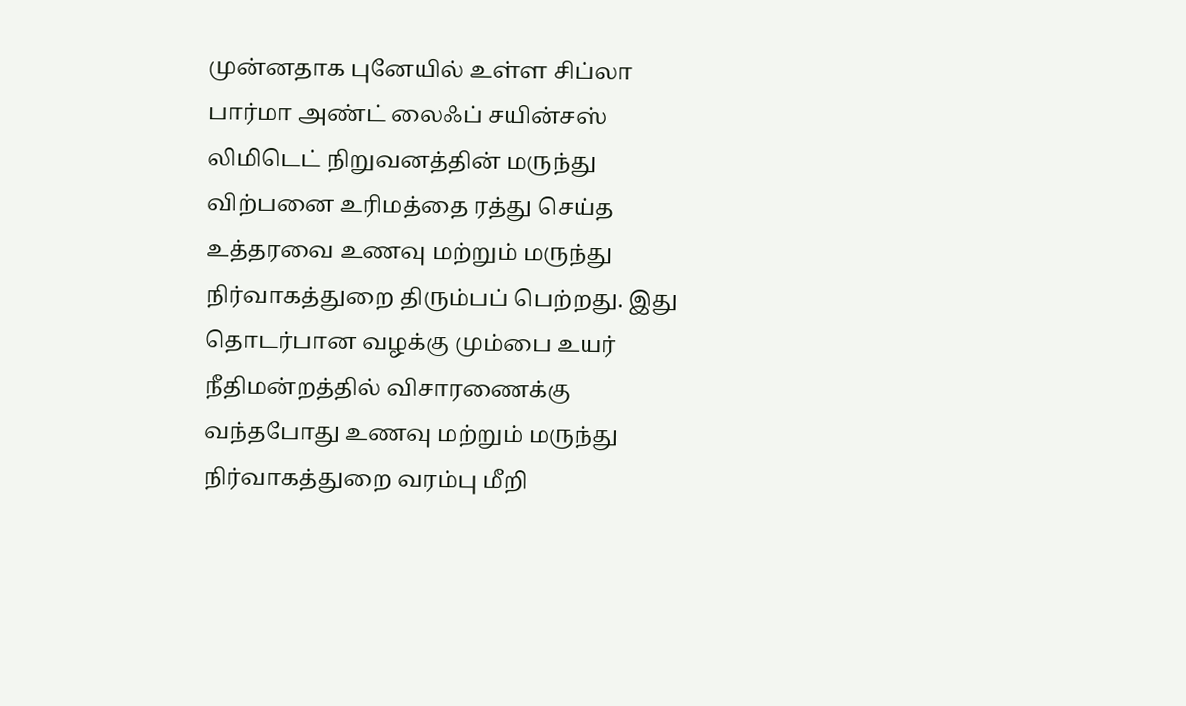முன்னதாக புனேயில் உள்ள சிப்லா பார்மா அண்ட் லைஃப் சயின்சஸ் லிமிடெட் நிறுவனத்தின் மருந்து விற்பனை உரிமத்தை ரத்து செய்த உத்தரவை உணவு மற்றும் மருந்து நிர்வாகத்துறை திரும்பப் பெற்றது. இது தொடர்பான வழக்கு மும்பை உயர் நீதிமன்றத்தில் விசாரணைக்கு வந்தபோது உணவு மற்றும் மருந்து நிர்வாகத்துறை வரம்பு மீறி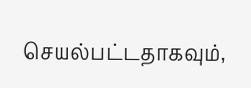செயல்பட்டதாகவும்,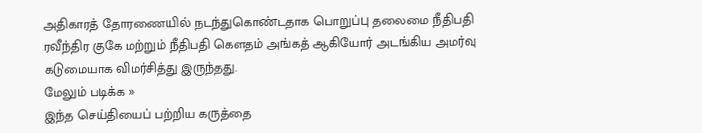அதிகாரத் தோரணையில் நடந்துகொண்டதாக பொறுப்பு தலைமை நீதிபதி ரவீந்திர குகே மற்றும் நீதிபதி கௌதம் அங்கத் ஆகியோர் அடங்கிய அமர்வு கடுமையாக விமர்சித்து இருந்தது.
மேலும் படிக்க »
இந்த செய்தியைப் பற்றிய கருத்தை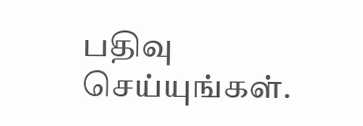பதிவு செய்யுங்கள்.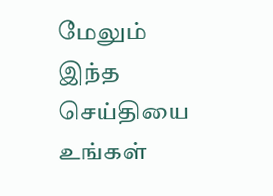மேலும் இந்த செய்தியை உங்கள்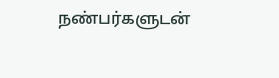நண்பர்களுடன்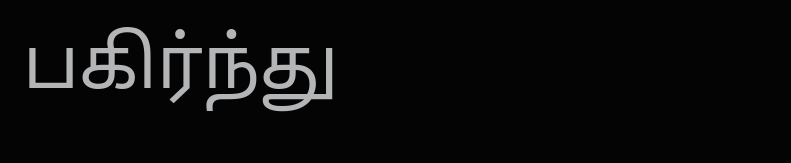பகிர்ந்து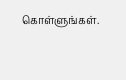கொள்ளுங்கள்.